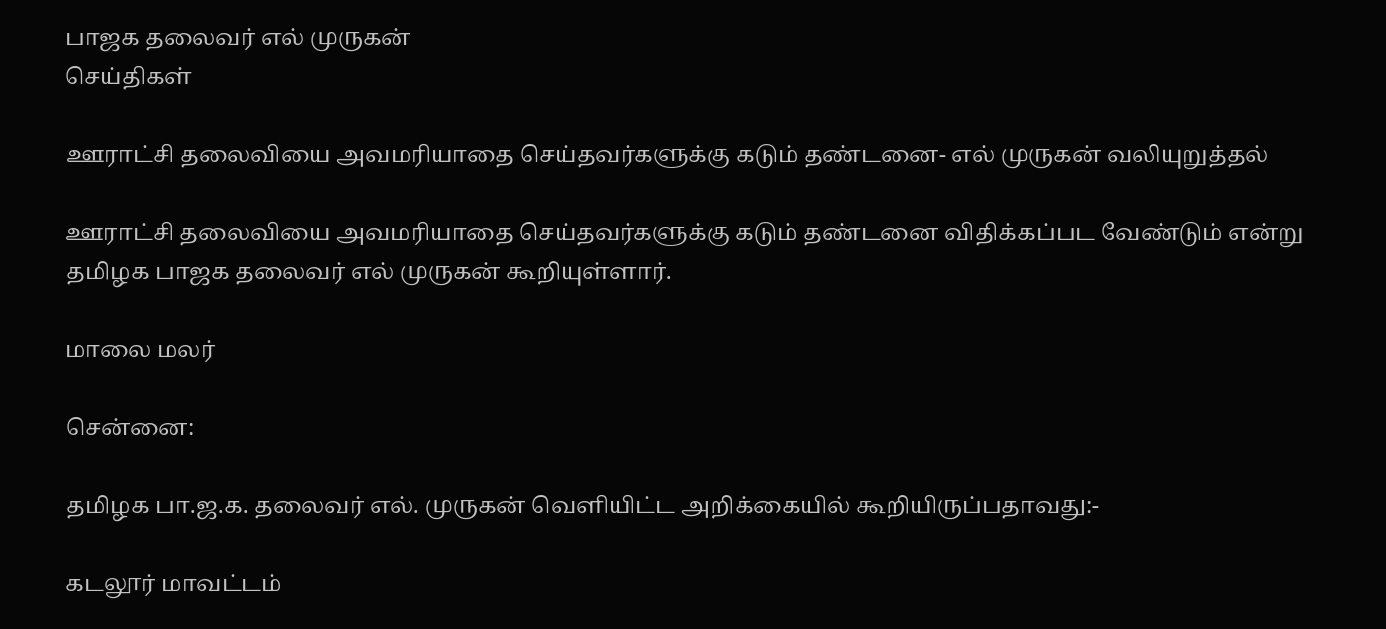பாஜக தலைவர் எல் முருகன்
செய்திகள்

ஊராட்சி தலைவியை அவமரியாதை செய்தவர்களுக்கு கடும் தண்டனை- எல் முருகன் வலியுறுத்தல்

ஊராட்சி தலைவியை அவமரியாதை செய்தவர்களுக்கு கடும் தண்டனை விதிக்கப்பட வேண்டும் என்று தமிழக பாஜக தலைவர் எல் முருகன் கூறியுள்ளார்.

மாலை மலர்

சென்னை:

தமிழக பா.ஜ.க. தலைவர் எல். முருகன் வெளியிட்ட அறிக்கையில் கூறியிருப்பதாவது:-

கடலூர் மாவட்டம்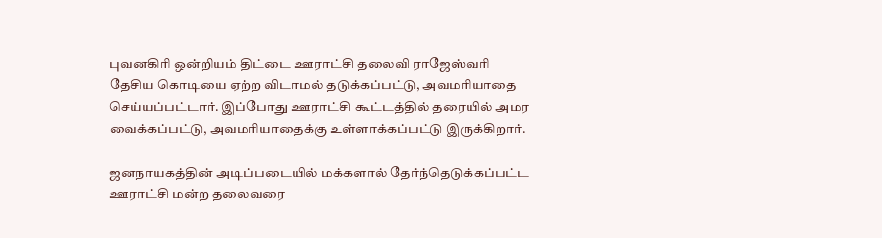புவனகிரி ஒன்றியம் திட்டை ஊராட்சி தலைவி ராஜேஸ்வரி தேசிய கொடியை ஏற்ற விடாமல் தடுக்கப்பட்டு, அவமரியாதை செய்யப்பட்டார். இப்போது ஊராட்சி கூட்டத்தில் தரையில் அமர வைக்கப்பட்டு, அவமரியாதைக்கு உள்ளாக்கப்பட்டு இருக்கிறார்.

ஜனநாயகத்தின் அடிப்படையில் மக்களால் தேர்ந்தெடுக்கப்பட்ட ஊராட்சி மன்ற தலைவரை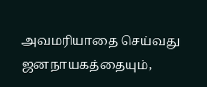அவமரியாதை செய்வது ஜனநாயகத்தையும்,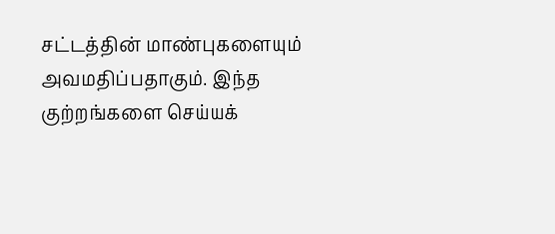சட்டத்தின் மாண்புகளையும் அவமதிப்பதாகும். இந்த குற்றங்களை செய்யக்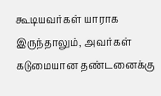கூடியவர்கள் யாராக இருந்தாலும், அவர்கள் கடுமையான தண்டனைக்கு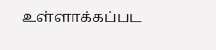உள்ளாக்கப்பட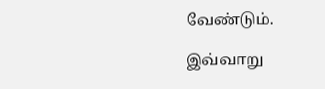வேண்டும்.

இவ்வாறு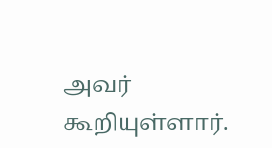அவர் கூறியுள்ளார்.